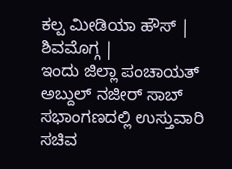ಕಲ್ಪ ಮೀಡಿಯಾ ಹೌಸ್ | ಶಿವಮೊಗ್ಗ |
ಇಂದು ಜಿಲ್ಲಾ ಪಂಚಾಯತ್ ಅಬ್ದುಲ್ ನಜೀರ್ ಸಾಬ್ ಸಭಾಂಗಣದಲ್ಲಿ ಉಸ್ತುವಾರಿ ಸಚಿವ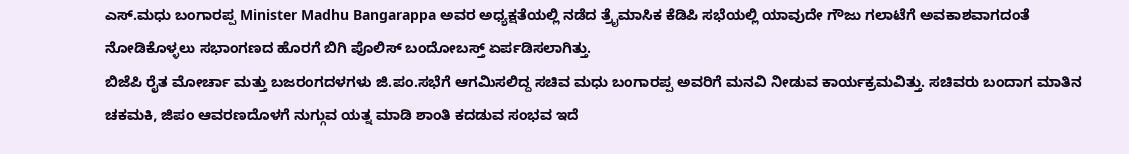ಎಸ್.ಮಧು ಬಂಗಾರಪ್ಪ Minister Madhu Bangarappa ಅವರ ಅಧ್ಯಕ್ಷತೆಯಲ್ಲಿ ನಡೆದ ತ್ರೈಮಾಸಿಕ ಕೆಡಿಪಿ ಸಭೆಯಲ್ಲಿ ಯಾವುದೇ ಗೌಜು ಗಲಾಟೆಗೆ ಅವಕಾಶವಾಗದಂತೆ ನೋಡಿಕೊಳ್ಳಲು ಸಭಾಂಗಣದ ಹೊರಗೆ ಬಿಗಿ ಪೊಲಿಸ್ ಬಂದೋಬಸ್ತ್ ಏರ್ಪಡಿಸಲಾಗಿತ್ತು.
ಬಿಜೆಪಿ ರೈತ ಮೋರ್ಚಾ ಮತ್ತು ಬಜರಂಗದಳಗಳು ಜಿ.ಪಂ.ಸಭೆಗೆ ಆಗಮಿಸಲಿದ್ದ ಸಚಿವ ಮಧು ಬಂಗಾರಪ್ಪ ಅವರಿಗೆ ಮನವಿ ನೀಡುವ ಕಾರ್ಯಕ್ರಮವಿತ್ತು. ಸಚಿವರು ಬಂದಾಗ ಮಾತಿನ ಚಕಮಕಿ, ಜಿಪಂ ಆವರಣದೊಳಗೆ ನುಗ್ಗುವ ಯತ್ನ ಮಾಡಿ ಶಾಂತಿ ಕದಡುವ ಸಂಭವ ಇದೆ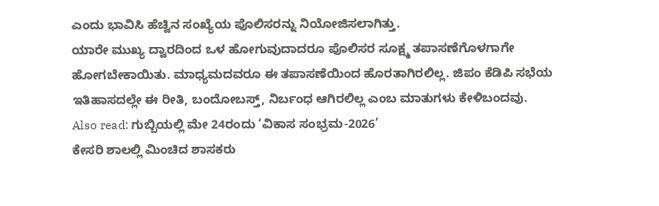ಎಂದು ಭಾವಿಸಿ ಹೆಚ್ವಿನ ಸಂಖ್ಯೆಯ ಪೊಲಿಸರನ್ನು ನಿಯೋಜಿಸಲಾಗಿತ್ತು.
ಯಾರೇ ಮುಖ್ಯ ದ್ವಾರದಿಂದ ಒಳ ಹೋಗುವುದಾದರೂ ಪೊಲಿಸರ ಸೂಕ್ಷ್ಮ ತಪಾಸಣೆಗೊಳಗಾಗೇ ಹೋಗಬೇಕಾಯಿತು. ಮಾಧ್ಯಮದವರೂ ಈ ತಪಾಸಣೆಯಿಂದ ಹೊರತಾಗಿರಲಿಲ್ಲ. ಜಿಪಂ ಕೆಡಿಪಿ ಸಭೆಯ ಇತಿಹಾಸದಲ್ಲೇ ಈ ರೀತಿ, ಬಂದೋಬಸ್ತ್, ನಿರ್ಬಂಧ ಆಗಿರಲಿಲ್ಲ ಎಂಬ ಮಾತುಗಳು ಕೇಳಿಬಂದವು.
Also read: ಗುಬ್ಬಿಯಲ್ಲಿ ಮೇ 24ರಂದು ‘ವಿಕಾಸ ಸಂಭ್ರಮ-2026’
ಕೇಸರಿ ಶಾಲಲ್ಲಿ ಮಿಂಚಿದ ಶಾಸಕರು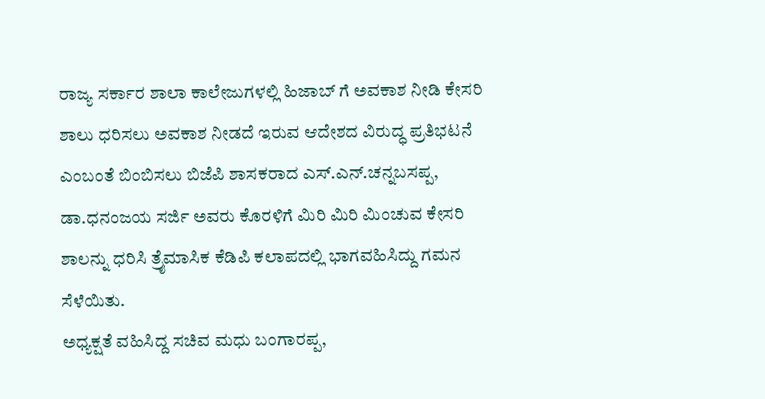ರಾಜ್ಯ ಸರ್ಕಾರ ಶಾಲಾ ಕಾಲೇಜುಗಳಲ್ಲಿ ಹಿಜಾಬ್ ಗೆ ಅವಕಾಶ ನೀಡಿ ಕೇಸರಿ ಶಾಲು ಧರಿಸಲು ಅವಕಾಶ ನೀಡದೆ ಇರುವ ಆದೇಶದ ವಿರುದ್ಧ ಪ್ರತಿಭಟನೆ ಎಂಬಂತೆ ಬಿಂಬಿಸಲು ಬಿಜೆಪಿ ಶಾಸಕರಾದ ಎಸ್.ಎನ್.ಚನ್ನಬಸಪ್ಪ, ಡಾ.ಧನಂಜಯ ಸರ್ಜಿ ಅವರು ಕೊರಳಿಗೆ ಮಿರಿ ಮಿರಿ ಮಿಂಚುವ ಕೇಸರಿ ಶಾಲನ್ನು ಧರಿಸಿ ತ್ರೈಮಾಸಿಕ ಕೆಡಿಪಿ ಕಲಾಪದಲ್ಲಿ ಭಾಗವಹಿಸಿದ್ದು ಗಮನ ಸೆಳೆಯಿತು.
ಅಧ್ಯಕ್ಷತೆ ವಹಿಸಿದ್ದ ಸಚಿವ ಮಧು ಬಂಗಾರಪ್ಪ,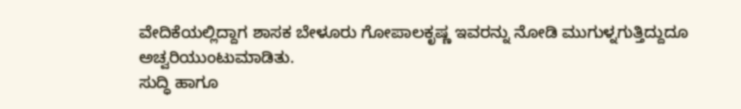ವೇದಿಕೆಯಲ್ಲಿದ್ದಾಗ ಶಾಸಕ ಬೇಳೂರು ಗೋಪಾಲಕೃಷ್ಣ ಇವರನ್ನು ನೋಡಿ ಮುಗುಳ್ನಗುತ್ತಿದ್ದುದೂ ಅಚ್ವರಿಯುಂಟುಮಾಡಿತು.
ಸುದ್ಧಿ ಹಾಗೂ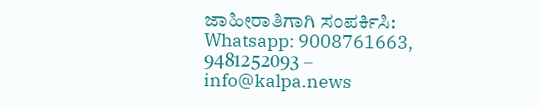ಜಾಹೀರಾತಿಗಾಗಿ ಸಂಪರ್ಕಿಸಿ: Whatsapp: 9008761663, 9481252093 – info@kalpa.news